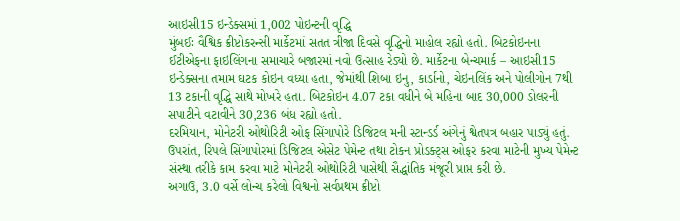આઇસી15 ઇન્ડેક્સમાં 1,002 પોઇન્ટની વૃદ્ધિ
મુંબઈઃ વૈશ્વિક ક્રીપ્ટોકરન્સી માર્કેટમાં સતત ત્રીજા દિવસે વૃદ્ધિનો માહોલ રહ્યો હતો. બિટકોઇનના ઈટીએફના ફાઇલિંગના સમાચારે બજારમાં નવો ઉત્સાહ રેડ્યો છે. માર્કેટના બેન્ચમાર્ક – આઇસી15 ઇન્ડેક્સના તમામ ઘટક કોઇન વધ્યા હતા, જેમાંથી શિબા ઇનુ, કાર્ડાનો, ચેઇનલિંક અને પોલીગોન 7થી 13 ટકાની વૃદ્ધિ સાથે મોખરે હતા. બિટકોઇન 4.07 ટકા વધીને બે મહિના બાદ 30,000 ડોલરની સપાટીને વટાવીને 30,236 બંધ રહ્યો હતો.
દરમિયાન, મોનેટરી ઓથોરિટી ઓફ સિંગાપોરે ડિજિટલ મની સ્ટાન્ડર્ડ અંગેનું શ્વેતપત્ર બહાર પાડ્યું હતું. ઉપરાંત, રિપલે સિંગાપોરમાં ડિજિટલ એસેટ પેમેન્ટ તથા ટોકન પ્રોડક્ટ્સ ઓફર કરવા માટેની મુખ્ય પેમેન્ટ સંસ્થા તરીકે કામ કરવા માટે મોનેટરી ઓથોરિટી પાસેથી સૈદ્ધાંતિક મંજૂરી પ્રાપ્ત કરી છે.
અગાઉ, 3.0 વર્સે લોન્ચ કરેલો વિશ્વનો સર્વપ્રથમ ક્રીપ્ટો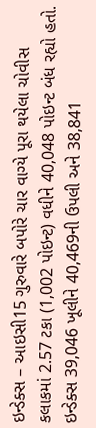ઇન્ડેક્સ – આઇસી15 ગુરુવારે બપોરે ચાર વાગ્યે પૂરા થયેલા ચોવીસ કલાકમાં 2.57 ટકા (1,002 પોઇન્ટ) વધીને 40,048 પોઇન્ટ બંધ રહ્યો હતો. ઇન્ડેક્સ 39,046 ખૂલીને 40,469ની ઉપલી અને 38,841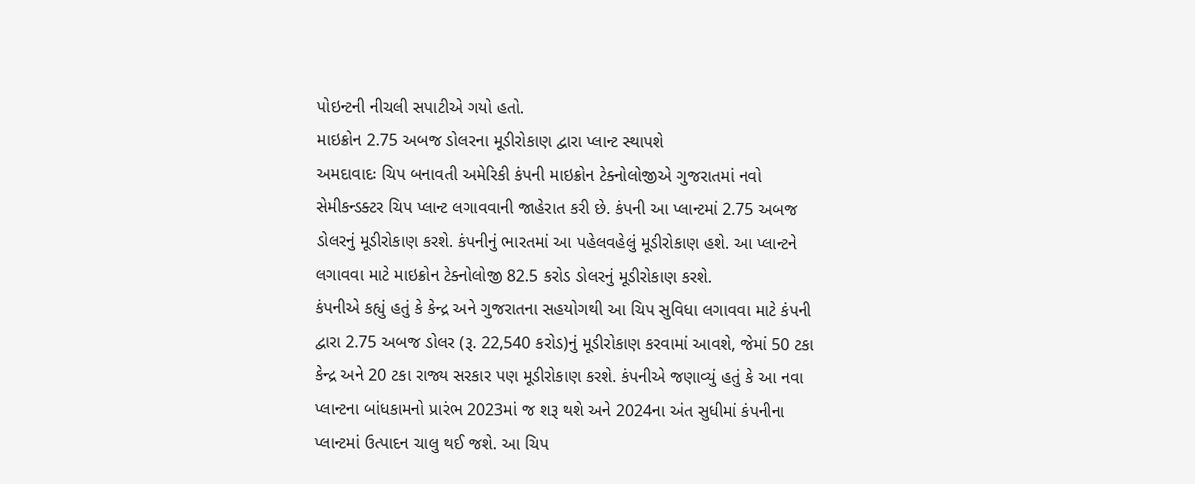પોઇન્ટની નીચલી સપાટીએ ગયો હતો.
માઇક્રોન 2.75 અબજ ડોલરના મૂડીરોકાણ દ્વારા પ્લાન્ટ સ્થાપશે
અમદાવાદઃ ચિપ બનાવતી અમેરિકી કંપની માઇક્રોન ટેક્નોલોજીએ ગુજરાતમાં નવો સેમીકન્ડક્ટર ચિપ પ્લાન્ટ લગાવવાની જાહેરાત કરી છે. કંપની આ પ્લાન્ટમાં 2.75 અબજ ડોલરનું મૂડીરોકાણ કરશે. કંપનીનું ભારતમાં આ પહેલવહેલું મૂડીરોકાણ હશે. આ પ્લાન્ટને લગાવવા માટે માઇક્રોન ટેક્નોલોજી 82.5 કરોડ ડોલરનું મૂડીરોકાણ કરશે.
કંપનીએ કહ્યું હતું કે કેન્દ્ર અને ગુજરાતના સહયોગથી આ ચિપ સુવિધા લગાવવા માટે કંપની દ્વારા 2.75 અબજ ડોલર (રૂ. 22,540 કરોડ)નું મૂડીરોકાણ કરવામાં આવશે, જેમાં 50 ટકા કેન્દ્ર અને 20 ટકા રાજ્ય સરકાર પણ મૂડીરોકાણ કરશે. કંપનીએ જણાવ્યું હતું કે આ નવા પ્લાન્ટના બાંધકામનો પ્રારંભ 2023માં જ શરૂ થશે અને 2024ના અંત સુધીમાં કંપનીના પ્લાન્ટમાં ઉત્પાદન ચાલુ થઈ જશે. આ ચિપ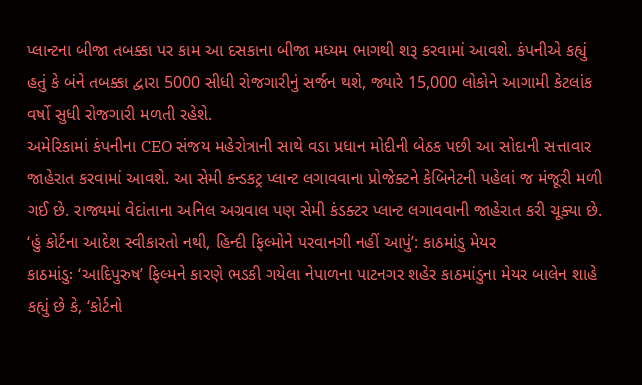પ્લાન્ટના બીજા તબક્કા પર કામ આ દસકાના બીજા મધ્યમ ભાગથી શરૂ કરવામાં આવશે. કંપનીએ કહ્યું હતું કે બંને તબક્કા દ્વારા 5000 સીધી રોજગારીનું સર્જન થશે, જ્યારે 15,000 લોકોને આગામી કેટલાંક વર્ષો સુધી રોજગારી મળતી રહેશે.
અમેરિકામાં કંપનીના CEO સંજય મહેરોત્રાની સાથે વડા પ્રધાન મોદીની બેઠક પછી આ સોદાની સત્તાવાર જાહેરાત કરવામાં આવશે. આ સેમી કન્ડકટ્ર પ્લાન્ટ લગાવવાના પ્રોજેક્ટને કેબિનેટની પહેલાં જ મંજૂરી મળી ગઈ છે. રાજ્યમાં વેદાંતાના અનિલ અગ્રવાલ પણ સેમી કંડક્ટર પ્લાન્ટ લગાવવાની જાહેરાત કરી ચૂક્યા છે.
‘હું કોર્ટના આદેશ સ્વીકારતો નથી, હિન્દી ફિલ્મોને પરવાનગી નહીં આપું’: કાઠમાંડુ મેયર
કાઠમાંડુઃ ‘આદિપુરુષ’ ફિલ્મને કારણે ભડકી ગયેલા નેપાળના પાટનગર શહેર કાઠમાંડુના મેયર બાલેન શાહે કહ્યું છે કે, ‘કોર્ટનો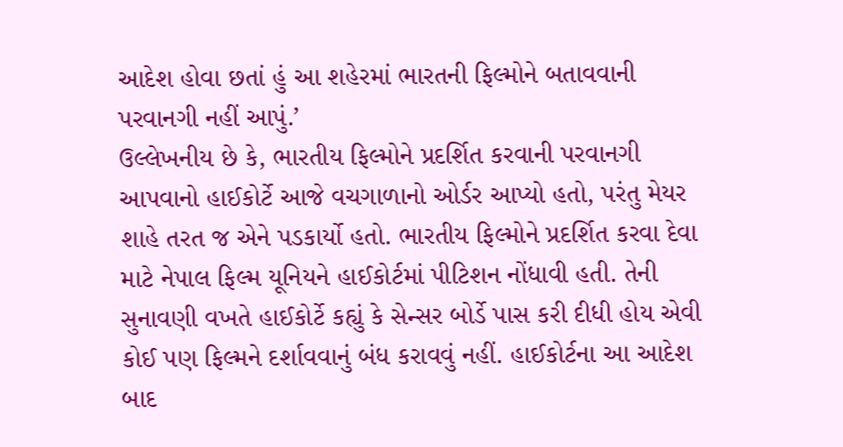આદેશ હોવા છતાં હું આ શહેરમાં ભારતની ફિલ્મોને બતાવવાની પરવાનગી નહીં આપું.’
ઉલ્લેખનીય છે કે, ભારતીય ફિલ્મોને પ્રદર્શિત કરવાની પરવાનગી આપવાનો હાઈકોર્ટે આજે વચગાળાનો ઓર્ડર આપ્યો હતો, પરંતુ મેયર શાહે તરત જ એને પડકાર્યો હતો. ભારતીય ફિલ્મોને પ્રદર્શિત કરવા દેવા માટે નેપાલ ફિલ્મ યૂનિયને હાઈકોર્ટમાં પીટિશન નોંધાવી હતી. તેની સુનાવણી વખતે હાઈકોર્ટે કહ્યું કે સેન્સર બોર્ડે પાસ કરી દીધી હોય એવી કોઈ પણ ફિલ્મને દર્શાવવાનું બંધ કરાવવું નહીં. હાઈકોર્ટના આ આદેશ બાદ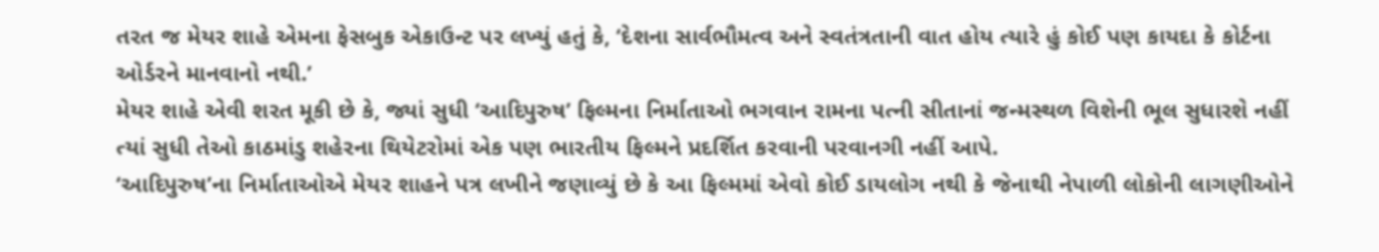તરત જ મેયર શાહે એમના ફેસબુક એકાઉન્ટ પર લખ્યું હતું કે, ‘દેશના સાર્વભૌમત્વ અને સ્વતંત્રતાની વાત હોય ત્યારે હું કોઈ પણ કાયદા કે કોર્ટના ઓર્ડરને માનવાનો નથી.’
મેયર શાહે એવી શરત મૂકી છે કે, જ્યાં સુધી ‘આદિપુરુષ’ ફિલ્મના નિર્માતાઓ ભગવાન રામના પત્ની સીતાનાં જન્મસ્થળ વિશેની ભૂલ સુધારશે નહીં ત્યાં સુધી તેઓ કાઠમાંડુ શહેરના થિયેટરોમાં એક પણ ભારતીય ફિલ્મને પ્રદર્શિત કરવાની પરવાનગી નહીં આપે.
‘આદિપુરુષ’ના નિર્માતાઓએ મેયર શાહને પત્ર લખીને જણાવ્યું છે કે આ ફિલ્મમાં એવો કોઈ ડાયલોગ નથી કે જેનાથી નેપાળી લોકોની લાગણીઓને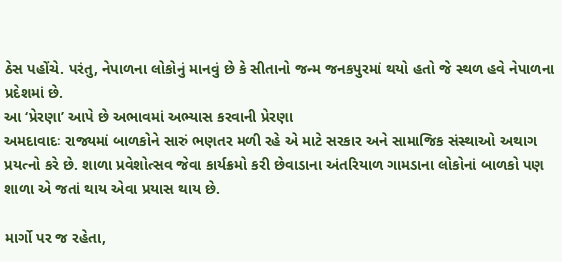ઠેસ પહોંચે. પરંતુ, નેપાળના લોકોનું માનવું છે કે સીતાનો જન્મ જનકપુરમાં થયો હતો જે સ્થળ હવે નેપાળના પ્રદેશમાં છે.
આ ‘પ્રેરણા’ આપે છે અભાવમાં અભ્યાસ કરવાની પ્રેરણા
અમદાવાદઃ રાજ્યમાં બાળકોને સારું ભણતર મળી રહે એ માટે સરકાર અને સામાજિક સંસ્થાઓ અથાગ પ્રયત્નો કરે છે. શાળા પ્રવેશોત્સવ જેવા કાર્યક્રમો કરી છેવાડાના અંતરિયાળ ગામડાના લોકોનાં બાળકો પણ શાળા એ જતાં થાય એવા પ્રયાસ થાય છે.

માર્ગો પર જ રહેતા,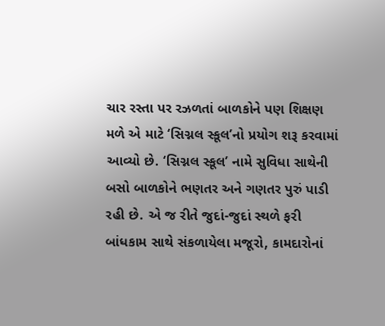ચાર રસ્તા પર રઝળતાં બાળકોને પણ શિક્ષણ મળે એ માટે ‘સિગ્નલ સ્કૂલ’નો પ્રયોગ શરૂ કરવામાં આવ્યો છે. ‘સિગ્નલ સ્કૂલ’ નામે સુવિધા સાથેની બસો બાળકોને ભણતર અને ગણતર પુરું પાડી રહી છે. એ જ રીતે જુદાં-જુદાં સ્થળે ફરી બાંધકામ સાથે સંકળાયેલા મજૂરો, કામદારોનાં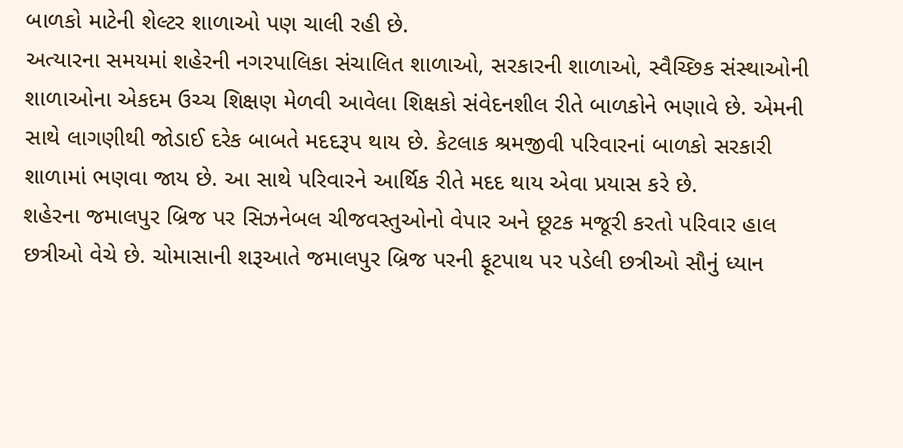બાળકો માટેની શેલ્ટર શાળાઓ પણ ચાલી રહી છે.
અત્યારના સમયમાં શહેરની નગરપાલિકા સંચાલિત શાળાઓ, સરકારની શાળાઓ, સ્વૈચ્છિક સંસ્થાઓની શાળાઓના એકદમ ઉચ્ચ શિક્ષણ મેળવી આવેલા શિક્ષકો સંવેદનશીલ રીતે બાળકોને ભણાવે છે. એમની સાથે લાગણીથી જોડાઈ દરેક બાબતે મદદરૂપ થાય છે. કેટલાક શ્રમજીવી પરિવારનાં બાળકો સરકારી શાળામાં ભણવા જાય છે. આ સાથે પરિવારને આર્થિક રીતે મદદ થાય એવા પ્રયાસ કરે છે.
શહેરના જમાલપુર બ્રિજ પર સિઝનેબલ ચીજવસ્તુઓનો વેપાર અને છૂટક મજૂરી કરતો પરિવાર હાલ છત્રીઓ વેચે છે. ચોમાસાની શરૂઆતે જમાલપુર બ્રિજ પરની ફૂટપાથ પર પડેલી છત્રીઓ સૌનું ધ્યાન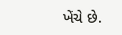ખેંચે છે.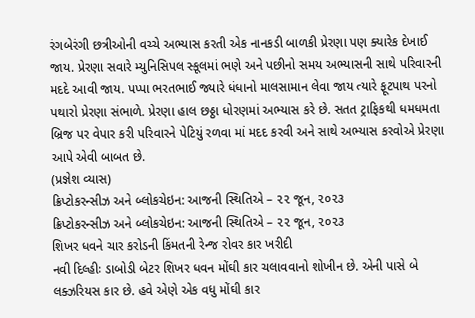રંગબેરંગી છત્રીઓની વચ્ચે અભ્યાસ કરતી એક નાનકડી બાળકી પ્રેરણા પણ ક્યારેક દેખાઈ જાય. પ્રેરણા સવારે મ્યુનિસિપલ સ્કૂલમાં ભણે અને પછીનો સમય અભ્યાસની સાથે પરિવારની મદદે આવી જાય. પપ્પા ભરતભાઈ જ્યારે ધંધાનો માલસામાન લેવા જાય ત્યારે ફૂટપાથ પરનો પથારો પ્રેરણા સંભાળે. પ્રેરણા હાલ છઠ્ઠા ધોરણમાં અભ્યાસ કરે છે. સતત ટ્રાફિકથી ધમધમતા બ્રિજ પર વેપાર કરી પરિવારને પેટિયું રળવા માં મદદ કરવી અને સાથે અભ્યાસ કરવોએ પ્રેરણા આપે એવી બાબત છે.
(પ્રજ્ઞેશ વ્યાસ)
ક્રિપ્ટોકરન્સીઝ અને બ્લોકચેઇન: આજની સ્થિતિએ – ૨૨ જૂન, ૨૦૨૩
ક્રિપ્ટોકરન્સીઝ અને બ્લોકચેઇન: આજની સ્થિતિએ – ૨૨ જૂન, ૨૦૨૩
શિખર ધવને ચાર કરોડની કિંમતની રેન્જ રોવર કાર ખરીદી
નવી દિલ્હીઃ ડાબોડી બેટર શિખર ધવન મોંઘી કાર ચલાવવાનો શોખીન છે. એની પાસે બે લક્ઝરિયસ કાર છે. હવે એણે એક વધુ મોંઘી કાર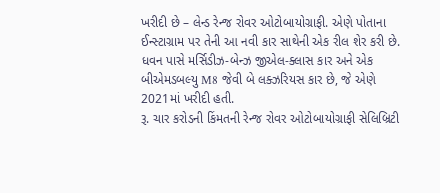ખરીદી છે – લેન્ડ રેન્જ રોવર ઓટોબાયોગ્રાફી. એણે પોતાના ઈન્સ્ટાગ્રામ પર તેની આ નવી કાર સાથેની એક રીલ શેર કરી છે. ધવન પાસે મર્સિડીઝ-બેન્ઝ જીએલ-ક્લાસ કાર અને એક બીએમડબલ્યુ M8 જેવી બે લક્ઝરિયસ કાર છે, જે એણે 2021માં ખરીદી હતી.
રૂ. ચાર કરોડની કિંમતની રેન્જ રોવર ઓટોબાયોગ્રાફી સેલિબ્રિટી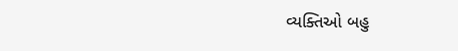વ્યક્તિઓ બહુ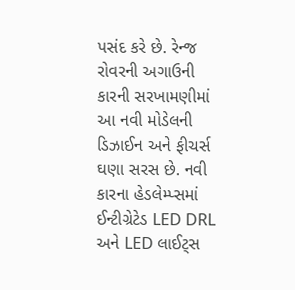પસંદ કરે છે. રેન્જ રોવરની અગાઉની કારની સરખામણીમાં આ નવી મોડેલની ડિઝાઈન અને ફીચર્સ ઘણા સરસ છે. નવી કારના હેડલેમ્પ્સમાં ઈન્ટીગ્રેટેડ LED DRL અને LED લાઈટ્સ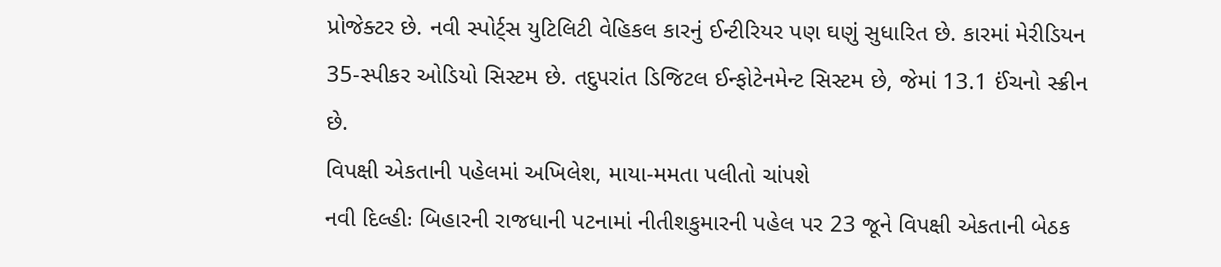પ્રોજેક્ટર છે. નવી સ્પોર્ટ્સ યુટિલિટી વેહિકલ કારનું ઈન્ટીરિયર પણ ઘણું સુધારિત છે. કારમાં મેરીડિયન 35-સ્પીકર ઓડિયો સિસ્ટમ છે. તદુપરાંત ડિજિટલ ઈન્ફોટેનમેન્ટ સિસ્ટમ છે, જેમાં 13.1 ઈંચનો સ્ક્રીન છે.
વિપક્ષી એકતાની પહેલમાં અખિલેશ, માયા-મમતા પલીતો ચાંપશે
નવી દિલ્હીઃ બિહારની રાજધાની પટનામાં નીતીશકુમારની પહેલ પર 23 જૂને વિપક્ષી એકતાની બેઠક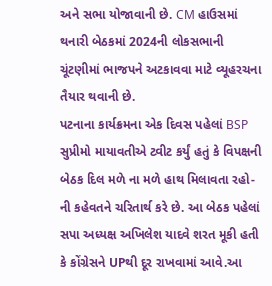અને સભા યોજાવાની છે. CM હાઉસમાં થનારી બેઠકમાં 2024ની લોકસભાની ચૂંટણીમાં ભાજપને અટકાવવા માટે વ્યૂહરચના તૈયાર થવાની છે.
પટનાના કાર્યક્રમના એક દિવસ પહેલાં BSP સુપ્રીમો માયાવતીએ ટ્વીટ કર્યું હતું કે વિપક્ષની બેઠક દિલ મળે ના મળે હાથ મિલાવતા રહો-ની કહેવતને ચરિતાર્થ કરે છે. આ બેઠક પહેલાં સપા અધ્યક્ષ અખિલેશ યાદવે શરત મૂકી હતી કે કોંગ્રેસને UPથી દૂર રાખવામાં આવે.આ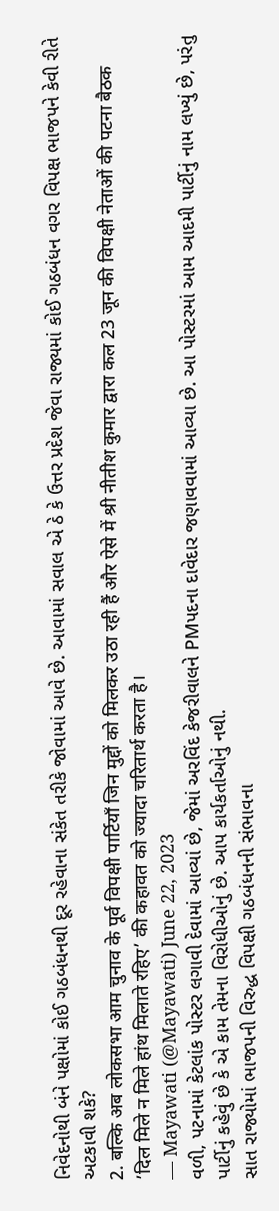નિવેદનોથી બંને પક્ષોમાં કોઈ ગઠબંધનથી દૂર રહેવાના સંકેત તરીકે જોવામાં આવે છે. આવામાં સવાલ એ ઠે કે ઉત્તર પ્રદેશ જેવા રાજ્યમાં કોઈ ગઠબંધન વગર વિપક્ષ ભાજપને કેવી રીતે અટકાવી શકે?
2. बल्कि अब लोकसभा आम चुनाव के पूर्व विपक्षी पार्टियाँ जिन मुद्दों को मिलकर उठा रही हैं और ऐसे में श्री नीतीश कुमार द्वारा कल 23 जून की विपक्षी नेताओं की पटना बैठक ’दिल मिले न मिले हांथ मिलाते रहिए’ की कहावत को ज्यादा चरितार्थ करता है।
— Mayawati (@Mayawati) June 22, 2023
વળી, પટનામાં કેટલાંક પોસ્ટર લગાવી દેવામાં આવ્યાં છે, જેમાં અરવિંદ કેજરીવાલને PMપદના દાવેદાર જણાવવામાં આવ્યા છે. આ પોસ્ટરમાં આમ આદમી પાર્ટીનું નામ લખ્યું છે, પરંતુ પાર્ટીનું કહેવું છે કે એ કામ તેમના વિરોધીઓનું છે. આપ કાર્યકર્તાઓનું નથી.
સાત રાજ્યોમાં ભાજપની વિરુદ્ધ વિપક્ષી ગઠબંધનની સંભાવના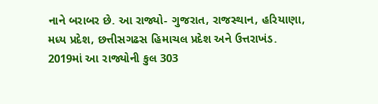નાને બરાબર છે. આ રાજ્યો- ગુજરાત, રાજસ્થાન, હરિયાણા, મધ્ય પ્રદેશ, છત્તીસગઢસ હિમાચલ પ્રદેશ અને ઉત્તરાખંડ. 2019માં આ રાજ્યોની કુલ 303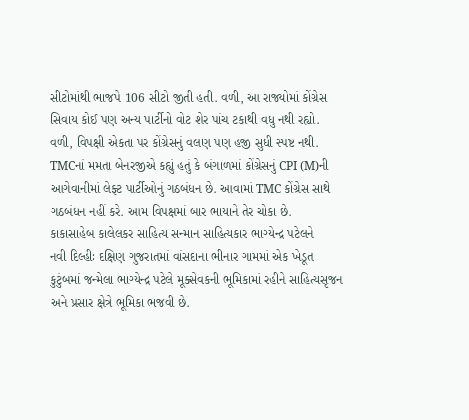સીટોમાંથી ભાજપે 106 સીટો જીતી હતી. વળી, આ રાજ્યોમાં કોંગ્રેસ સિવાય કોઈ પણ અન્ય પાર્ટીનો વોટ શેર પાંચ ટકાથી વધુ નથી રહ્યો. વળી, વિપક્ષી એકતા પર કોંગ્રેસનું વલણ પણ હજી સુધી સ્પષ્ટ નથી.
TMCનાં મમતા બેનરજીએ કહ્યું હતું કે બંગાળમાં કોંગ્રેસનું CPI (M)ની આગેવાનીમાં લેફ્ટ પાર્ટીઓનું ગઠબંધન છે. આવામાં TMC કોંગ્રેસ સાથે ગઠબંધન નહીં કરે. આમ વિપક્ષમાં બાર ભાયાને તેર ચોકા છે.
કાકાસાહેબ કાલેલકર સાહિત્ય સન્માન સાહિત્યકાર ભાગ્યેન્દ્ર પટેલને
નવી દિલ્હીઃ દક્ષિણ ગુજરાતમાં વાંસદાના ભીનાર ગામમાં એક ખેડૂત કુટુંબમાં જન્મેલા ભાગ્યેન્દ્ર પટેલે મૂક્સેવકની ભૂમિકામાં રહીને સાહિત્યસૃજન અને પ્રસાર ક્ષેત્રે ભૂમિકા ભજવી છે.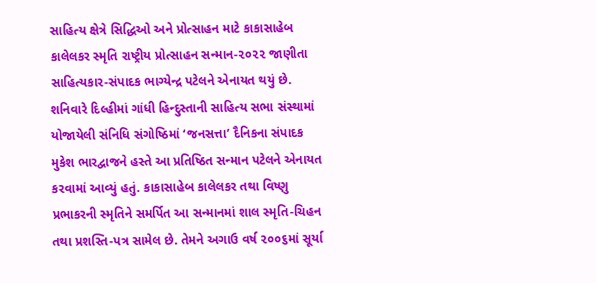સાહિત્ય ક્ષેત્રે સિદ્ધિઓ અને પ્રોત્સાહન માટે કાકાસાહેબ કાલેલકર સ્મૃતિ રાષ્ટ્રીય પ્રોત્સાહન સન્માન-૨૦૨૨ જાણીતા સાહિત્યકાર-સંપાદક ભાગ્યેન્દ્ર પટેલને એનાયત થયું છે. શનિવારે દિલ્હીમાં ગાંધી હિન્દુસ્તાની સાહિત્ય સભા સંસ્થામાં યોજાયેલી સંનિધિ સંગોષ્ઠિમાં ‘જનસત્તા’ દૈનિકના સંપાદક મુકેશ ભારદ્વાજને હસ્તે આ પ્રતિષ્ઠિત સન્માન પટેલને એનાયત કરવામાં આવ્યું હતું. કાકાસાહેબ કાલેલકર તથા વિષ્ણુ પ્રભાકરની સ્મૃતિને સમર્પિત આ સન્માનમાં શાલ સ્મૃતિ-ચિહન તથા પ્રશસ્તિ-પત્ર સામેલ છે. તેમને અગાઉ વર્ષ ૨૦૦૬માં સૂર્યા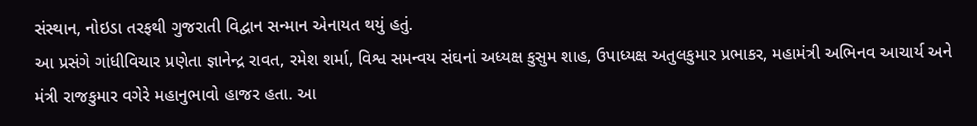સંસ્થાન, નોઇડા તરફથી ગુજરાતી વિદ્વાન સન્માન એનાયત થયું હતું.
આ પ્રસંગે ગાંધીવિચાર પ્રણેતા જ્ઞાનેન્દ્ર રાવત, રમેશ શર્મા, વિશ્વ સમન્વય સંઘનાં અધ્યક્ષ કુસુમ શાહ, ઉપાધ્યક્ષ અતુલકુમાર પ્રભાકર, મહામંત્રી અભિનવ આચાર્ય અને મંત્રી રાજકુમાર વગેરે મહાનુભાવો હાજર હતા. આ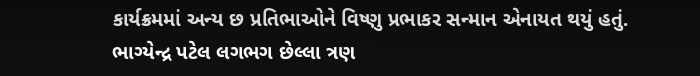કાર્યક્રમમાં અન્ય છ પ્રતિભાઓને વિષ્ણુ પ્રભાકર સન્માન એનાયત થયું હતું.
ભાગ્યેન્દ્ર પટેલ લગભગ છેલ્લા ત્રણ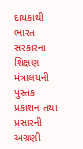દાયકાથી ભારત સરકારના શિક્ષણ મંત્રાલયની પુસ્તક પ્રકાશન તથા પ્રસારની અગ્રણી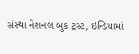સંસ્થા નેશનલ બુક ટ્રસ્ટ, ઇન્ડિયામાં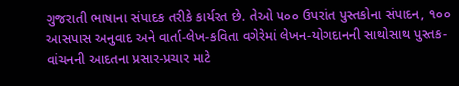ગુજરાતી ભાષાના સંપાદક તરીકે કાર્યરત છે. તેઓ ૫૦૦ ઉપરાંત પુસ્તકોના સંપાદન, ૧૦૦ આસપાસ અનુવાદ અને વાર્તા-લેખ-કવિતા વગેરેમાં લેખન-યોગદાનની સાથોસાથ પુસ્તક-વાંચનની આદતના પ્રસાર-પ્રચાર માટે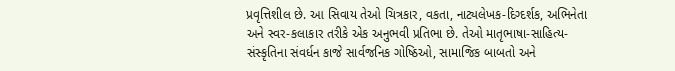પ્રવૃત્તિશીલ છે. આ સિવાય તેઓ ચિત્રકાર, વકતા, નાટ્યલેખક-દિગ્દર્શક, અભિનેતા અને સ્વર-કલાકાર તરીકે એક અનુભવી પ્રતિભા છે. તેઓ માતૃભાષા-સાહિત્ય-સંસ્કૃતિના સંવર્ધન કાજે સાર્વજનિક ગોષ્ઠિઓ, સામાજિક બાબતો અને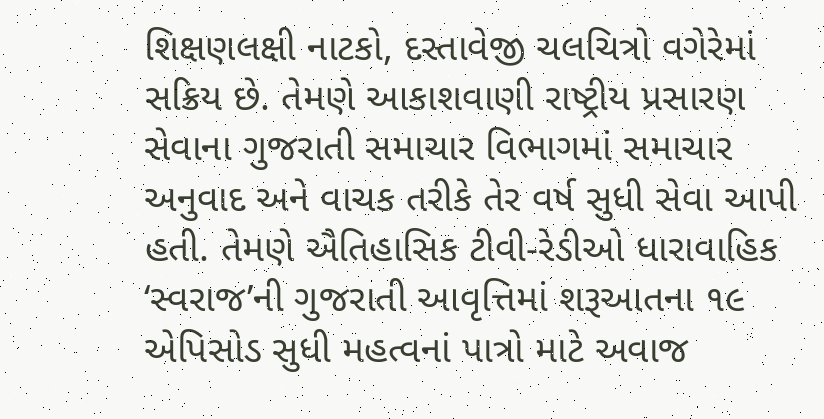શિક્ષણલક્ષી નાટકો, દસ્તાવેજી ચલચિત્રો વગેરેમાં સક્રિય છે. તેમણે આકાશવાણી રાષ્ટ્રીય પ્રસારણ સેવાના ગુજરાતી સમાચાર વિભાગમાં સમાચાર અનુવાદ અને વાચક તરીકે તેર વર્ષ સુધી સેવા આપી હતી. તેમણે ઐતિહાસિક ટીવી-રેડીઓ ધારાવાહિક ‘સ્વરાજ’ની ગુજરાતી આવૃત્તિમાં શરૂઆતના ૧૯ એપિસોડ સુધી મહત્વનાં પાત્રો માટે અવાજ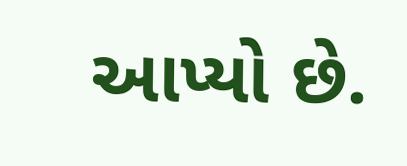આપ્યો છે.